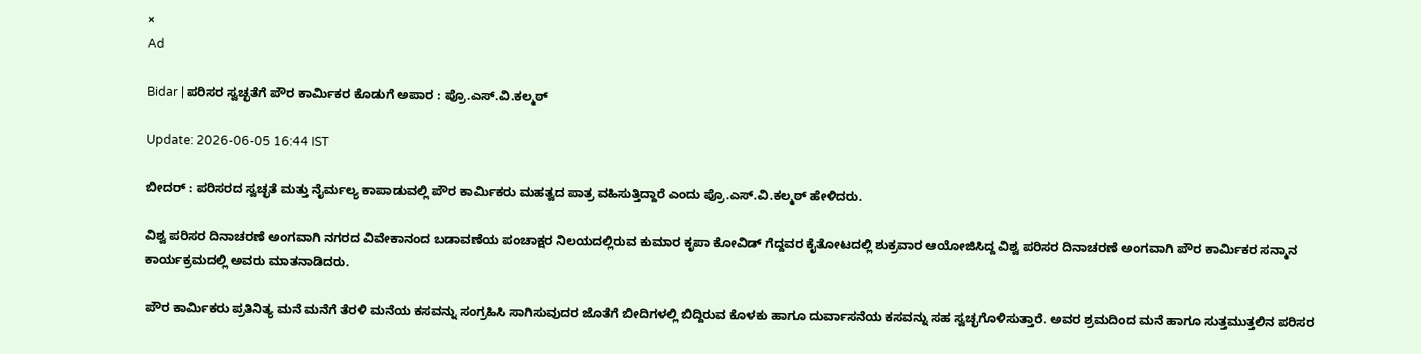×
Ad

Bidar | ಪರಿಸರ ಸ್ವಚ್ಛತೆಗೆ ಪೌರ ಕಾರ್ಮಿಕರ ಕೊಡುಗೆ ಅಪಾರ : ಪ್ರೊ.ಎಸ್.ವಿ.ಕಲ್ಮಠ್

Update: 2026-06-05 16:44 IST

ಬೀದರ್ : ಪರಿಸರದ ಸ್ವಚ್ಛತೆ ಮತ್ತು ನೈರ್ಮಲ್ಯ ಕಾಪಾಡುವಲ್ಲಿ ಪೌರ ಕಾರ್ಮಿಕರು ಮಹತ್ವದ ಪಾತ್ರ ವಹಿಸುತ್ತಿದ್ದಾರೆ ಎಂದು ಪ್ರೊ.ಎಸ್.ವಿ.ಕಲ್ಮಠ್ ಹೇಳಿದರು.

ವಿಶ್ವ ಪರಿಸರ ದಿನಾಚರಣೆ ಅಂಗವಾಗಿ ನಗರದ ವಿವೇಕಾನಂದ ಬಡಾವಣೆಯ ಪಂಚಾಕ್ಷರ ನಿಲಯದಲ್ಲಿರುವ ಕುಮಾರ ಕೃಪಾ ಕೋವಿಡ್ ಗೆದ್ದವರ ಕೈತೋಟದಲ್ಲಿ ಶುಕ್ರವಾರ ಆಯೋಜಿಸಿದ್ದ ವಿಶ್ವ ಪರಿಸರ ದಿನಾಚರಣೆ ಅಂಗವಾಗಿ ಪೌರ ಕಾರ್ಮಿಕರ ಸನ್ಮಾನ ಕಾರ್ಯಕ್ರಮದಲ್ಲಿ ಅವರು ಮಾತನಾಡಿದರು.

ಪೌರ ಕಾರ್ಮಿಕರು ಪ್ರತಿನಿತ್ಯ ಮನೆ ಮನೆಗೆ ತೆರಳಿ ಮನೆಯ ಕಸವನ್ನು ಸಂಗ್ರಹಿಸಿ ಸಾಗಿಸುವುದರ ಜೊತೆಗೆ ಬೀದಿಗಳಲ್ಲಿ ಬಿದ್ದಿರುವ ಕೊಳಕು ಹಾಗೂ ದುರ್ವಾಸನೆಯ ಕಸವನ್ನು ಸಹ ಸ್ವಚ್ಛಗೊಳಿಸುತ್ತಾರೆ. ಅವರ ಶ್ರಮದಿಂದ ಮನೆ ಹಾಗೂ ಸುತ್ತಮುತ್ತಲಿನ ಪರಿಸರ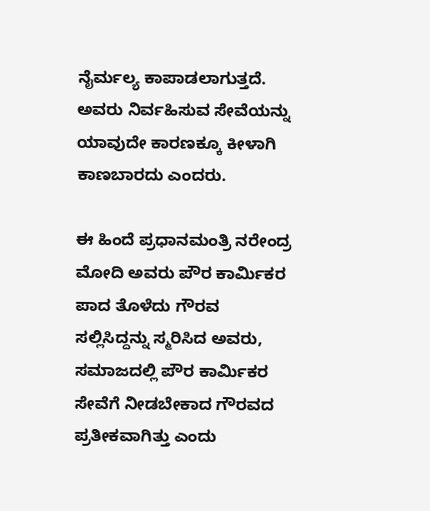ನೈರ್ಮಲ್ಯ ಕಾಪಾಡಲಾಗುತ್ತದೆ. ಅವರು ನಿರ್ವಹಿಸುವ ಸೇವೆಯನ್ನು ಯಾವುದೇ ಕಾರಣಕ್ಕೂ ಕೀಳಾಗಿ ಕಾಣಬಾರದು ಎಂದರು.

ಈ ಹಿಂದೆ ಪ್ರಧಾನಮಂತ್ರಿ ನರೇಂದ್ರ ಮೋದಿ ಅವರು ಪೌರ ಕಾರ್ಮಿಕರ ಪಾದ ತೊಳೆದು ಗೌರವ ಸಲ್ಲಿಸಿದ್ದನ್ನು ಸ್ಮರಿಸಿದ ಅವರು, ಸಮಾಜದಲ್ಲಿ ಪೌರ ಕಾರ್ಮಿಕರ ಸೇವೆಗೆ ನೀಡಬೇಕಾದ ಗೌರವದ ಪ್ರತೀಕವಾಗಿತ್ತು ಎಂದು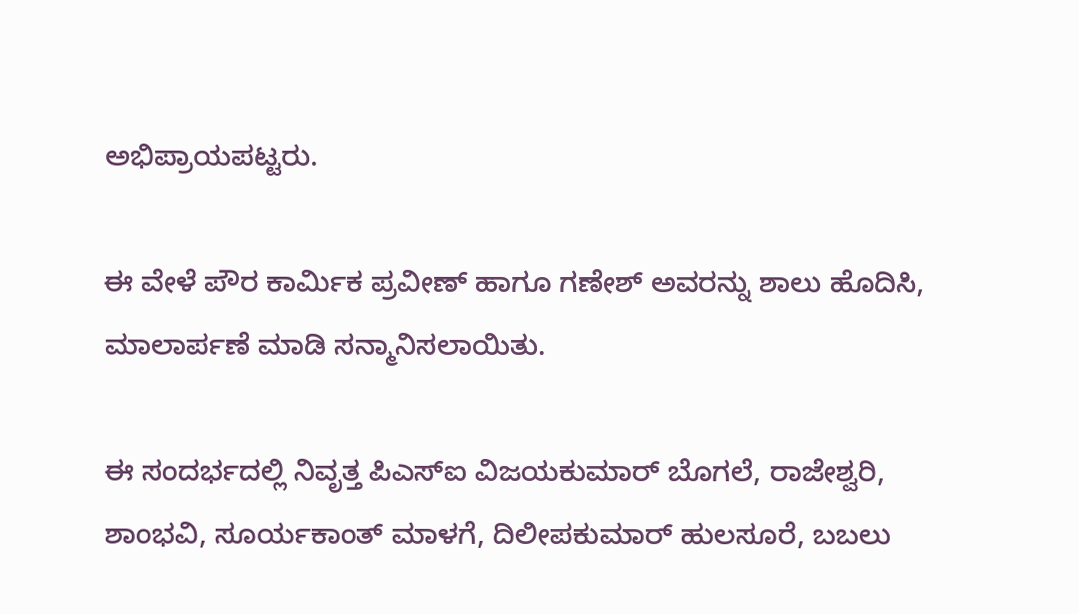ಅಭಿಪ್ರಾಯಪಟ್ಟರು.

ಈ ವೇಳೆ ಪೌರ ಕಾರ್ಮಿಕ ಪ್ರವೀಣ್ ಹಾಗೂ ಗಣೇಶ್ ಅವರನ್ನು ಶಾಲು ಹೊದಿಸಿ, ಮಾಲಾರ್ಪಣೆ ಮಾಡಿ ಸನ್ಮಾನಿಸಲಾಯಿತು.

ಈ ಸಂದರ್ಭದಲ್ಲಿ ನಿವೃತ್ತ ಪಿಎಸ್‌ಐ ವಿಜಯಕುಮಾರ್ ಬೊಗಲೆ, ರಾಜೇಶ್ವರಿ, ಶಾಂಭವಿ, ಸೂರ್ಯಕಾಂತ್ ಮಾಳಗೆ, ದಿಲೀಪಕುಮಾರ್ ಹುಲಸೂರೆ, ಬಬಲು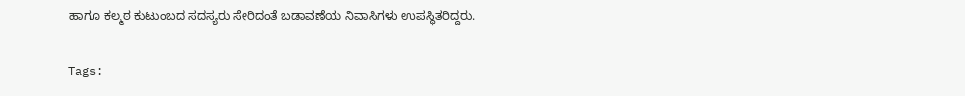ಹಾಗೂ ಕಲ್ಮಠ ಕುಟುಂಬದ ಸದಸ್ಯರು ಸೇರಿದಂತೆ ಬಡಾವಣೆಯ ನಿವಾಸಿಗಳು ಉಪಸ್ಥಿತರಿದ್ದರು.

Tags: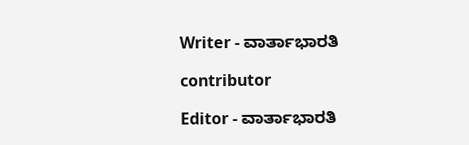Writer - ವಾರ್ತಾಭಾರತಿ

contributor

Editor - ವಾರ್ತಾಭಾರತಿ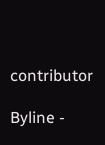contributor

Byline -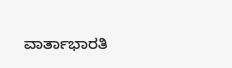ವಾರ್ತಾಭಾರತಿ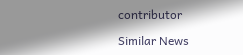contributor

Similar News